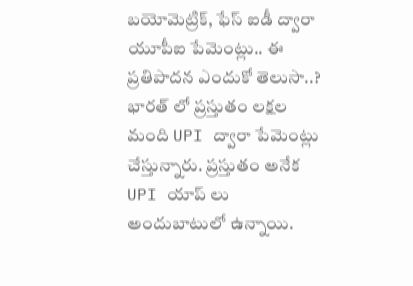బయోమెట్రిక్, ఫేస్ ఐడీ ద్వారా యూపీఐ పేమెంట్లు.. ఈ ప్రతిపాదన ఎందుకో తెలుసా..?
భారత్ లో ప్రస్తుతం లక్షల మంది UPI ద్వారా పేమెంట్లు చేస్తున్నారు. ప్రస్తుతం అనేక UPI యాప్ లు అందుబాటులో ఉన్నాయి.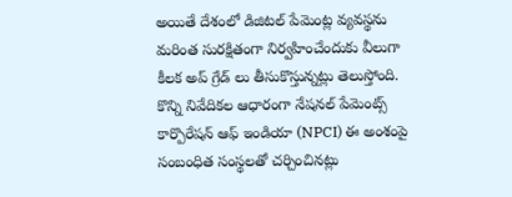అయితే దేశంలో డిజిటల్ పేమెంట్ల వ్యవస్థను మరింత సురక్షితంగా నిర్వహించేందుకు వీలుగా కీలక అప్ గ్రేడ్ లు తీసుకొస్తున్నట్లు తెలుస్తోంది. కొన్ని నివేదికల ఆధారంగా నేషనల్ పేమెంట్స్ కార్పొరేషన్ ఆఫ్ ఇండియా (NPCI) ఈ అంశంపై సంబంధిత సంస్థలతో చర్చించినట్లు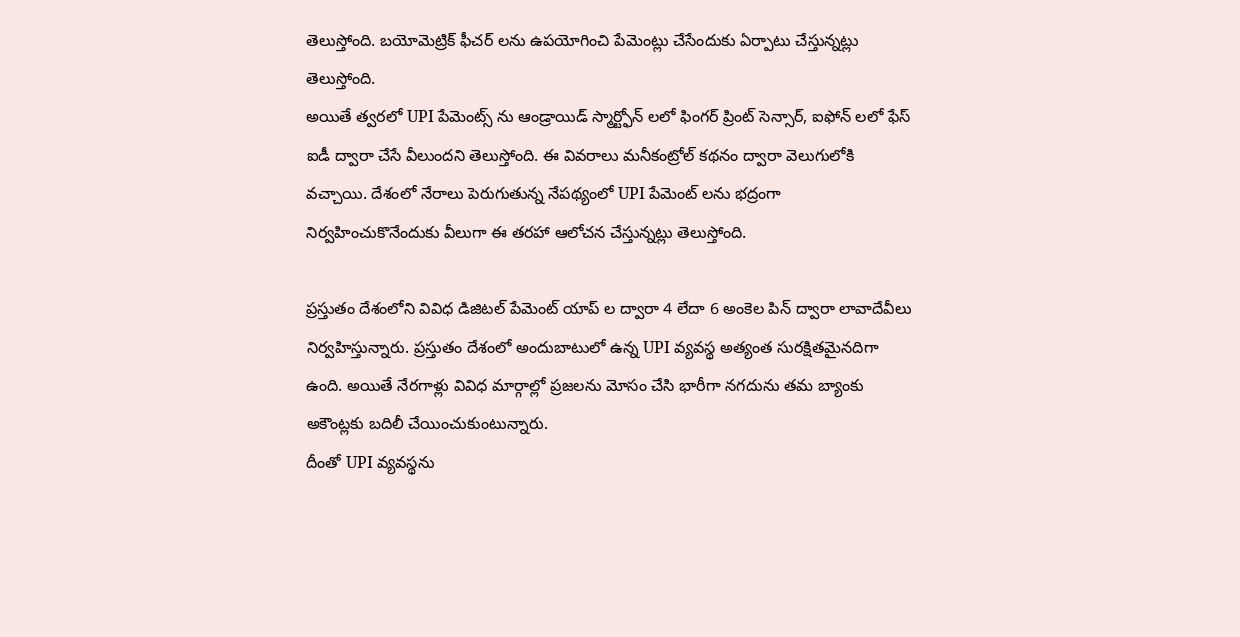తెలుస్తోంది. బయోమెట్రిక్ ఫీచర్ లను ఉపయోగించి పేమెంట్లు చేసేందుకు ఏర్పాటు చేస్తున్నట్లు తెలుస్తోంది.
అయితే త్వరలో UPI పేమెంట్స్ ను ఆండ్రాయిడ్ స్మార్ట్ఫోన్ లలో ఫింగర్ ప్రింట్ సెన్సార్, ఐఫోన్ లలో ఫేస్ ఐడీ ద్వారా చేసే వీలుందని తెలుస్తోంది. ఈ వివరాలు మనీకంట్రోల్ కథనం ద్వారా వెలుగులోకి వచ్చాయి. దేశంలో నేరాలు పెరుగుతున్న నేపథ్యంలో UPI పేమెంట్ లను భద్రంగా నిర్వహించుకొనేందుకు వీలుగా ఈ తరహా ఆలోచన చేస్తున్నట్లు తెలుస్తోంది.

ప్రస్తుతం దేశంలోని వివిధ డిజిటల్ పేమెంట్ యాప్ ల ద్వారా 4 లేదా 6 అంకెల పిన్ ద్వారా లావాదేవీలు నిర్వహిస్తున్నారు. ప్రస్తుతం దేశంలో అందుబాటులో ఉన్న UPI వ్యవస్థ అత్యంత సురక్షితమైనదిగా ఉంది. అయితే నేరగాళ్లు వివిధ మార్గాల్లో ప్రజలను మోసం చేసి భారీగా నగదును తమ బ్యాంకు అకౌంట్లకు బదిలీ చేయించుకుంటున్నారు.
దీంతో UPI వ్యవస్థను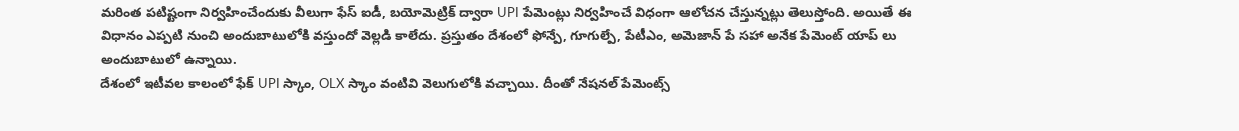మరింత పటిష్టంగా నిర్వహించేందుకు వీలుగా ఫేస్ ఐడీ, బయోమెట్రిక్ ద్వారా UPI పేమెంట్లు నిర్వహించే విధంగా ఆలోచన చేస్తున్నట్లు తెలుస్తోంది. అయితే ఈ విధానం ఎప్పటి నుంచి అందుబాటులోకి వస్తుందో వెల్లడి కాలేదు. ప్రస్తుతం దేశంలో ఫోన్పే, గూగుల్పే, పేటీఎం, అమెజాన్ పే సహా అనేక పేమెంట్ యాప్ లు అందుబాటులో ఉన్నాయి.
దేశంలో ఇటీవల కాలంలో ఫేక్ UPI స్కాం, OLX స్కాం వంటివి వెలుగులోకి వచ్చాయి. దీంతో నేషనల్ పేమెంట్స్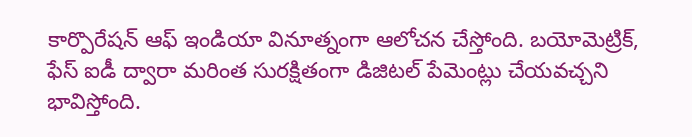కార్పొరేషన్ ఆఫ్ ఇండియా వినూత్నంగా ఆలోచన చేస్తోంది. బయోమెట్రిక్, ఫేస్ ఐడీ ద్వారా మరింత సురక్షితంగా డిజిటల్ పేమెంట్లు చేయవచ్చని భావిస్తోంది.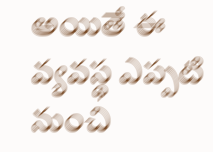అయితే ఈ వ్యవస్థ ఎప్పటి నుంచి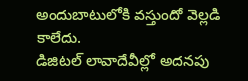అందుబాటులోకి వస్తుందో వెల్లడి కాలేదు.
డిజిటల్ లావాదేవీల్లో అదనపు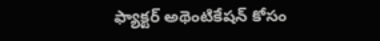ఫ్యాక్టర్ అథెంటికేషన్ కోసం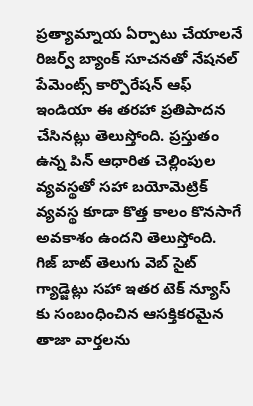ప్రత్యామ్నాయ ఏర్పాటు చేయాలనే రిజర్వ్ బ్యాంక్ సూచనతో నేషనల్ పేమెంట్స్ కార్పొరేషన్ ఆఫ్ ఇండియా ఈ తరహా ప్రతిపాదన చేసినట్లు తెలుస్తోంది. ప్రస్తుతం ఉన్న పిన్ ఆధారిత చెల్లింపుల వ్యవస్థతో సహా బయోమెట్రిక్ వ్యవస్థ కూడా కొత్త కాలం కొనసాగే అవకాశం ఉందని తెలుస్తోంది.
గిజ్ బాట్ తెలుగు వెబ్ సైట్ గ్యాడ్జెట్లు సహా ఇతర టెక్ న్యూస్ కు సంబంధించిన ఆసక్తికరమైన తాజా వార్తలను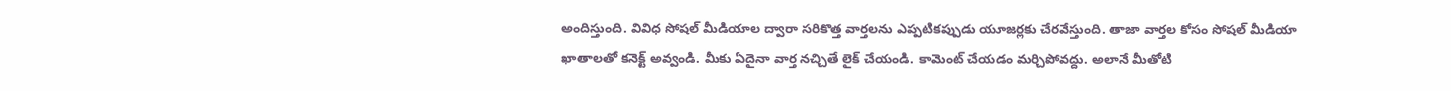అందిస్తుంది. వివిధ సోషల్ మీడియాల ద్వారా సరికొత్త వార్తలను ఎప్పటికప్పుడు యూజర్లకు చేరవేస్తుంది. తాజా వార్తల కోసం సోషల్ మీడియా ఖాతాలతో కనెక్ట్ అవ్వండి. మీకు ఏదైనా వార్త నచ్చితే లైక్ చేయండి. కామెంట్ చేయడం మర్చిపోవద్దు. అలానే మీతోటి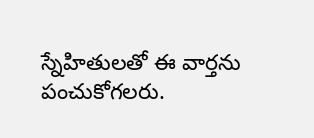స్నేహితులతో ఈ వార్తను పంచుకోగలరు.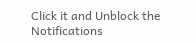Click it and Unblock the Notifications